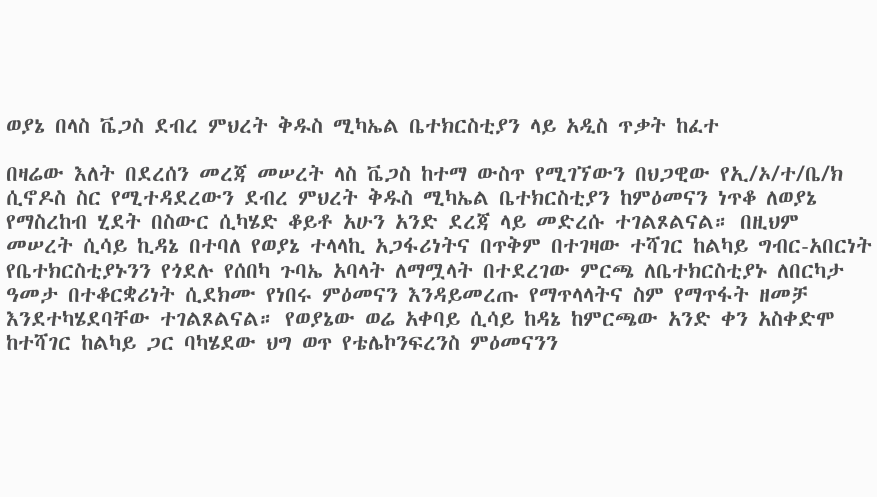ወያኔ በላስ ቬጋስ ደብረ ምህረት ቅዱስ ሚካኤል ቤተክርስቲያን ላይ አዲስ ጥቃት ከፈተ

በዛሬው እለት በደረሰን መረጃ መሠረት ላስ ቬጋስ ከተማ ውስጥ የሚገኘውን በህጋዊው የኢ/ኦ/ተ/ቤ/ክ ሲኖዶስ ስር የሚተዳደረውን ደብረ ምህረት ቅዱስ ሚካኤል ቤተክርስቲያን ከምዕመናን ነጥቆ ለወያኔ የማስረከብ ሂደት በስውር ሲካሄድ ቆይቶ አሁን አንድ ደረጃ ላይ መድረሱ ተገልጾልናል። በዚህም መሠረት ሲሳይ ኪዳኔ በተባለ የወያኔ ተላላኪ አጋፋሪነትና በጥቅም በተገዛው ተሻገር ከልካይ ግብር-አበርነት የቤተክርስቲያኑንን የጎደሉ የሰበካ ጉባኤ አባላት ለማሟላት በተደረገው ምርጫ ለቤተክርስቲያኑ ለበርካታ ዓመታ በተቆርቋሪነት ሲደክሙ የነበሩ ምዕመናን እንዳይመረጡ የማጥላላትና ስም የማጥፋት ዘመቻ እንደተካሄደባቸው ተገልጾልናል። የወያኔው ወሬ አቀባይ ሲሳይ ከዳኔ ከምርጫው አንድ ቀን አስቀድሞ ከተሻገር ከልካይ ጋር ባካሄደው ህግ ወጥ የቴሌኮንፍረንስ ምዕመናንን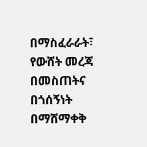በማስፈራራት፣ የውሸት መረጃ በመስጠትና በጎሰኝነት በማሸማቀቅ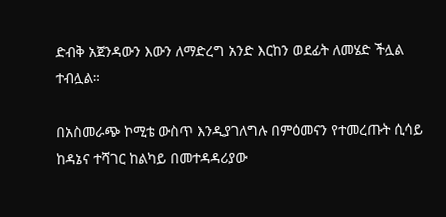ድብቅ አጀንዳውን እውን ለማድረግ አንድ እርከን ወደፊት ለመሄድ ችሏል ተብሏል።

በአስመራጭ ኮሚቴ ውስጥ እንዲያገለግሉ በምዕመናን የተመረጡት ሲሳይ ከዳኔና ተሻገር ከልካይ በመተዳዳሪያው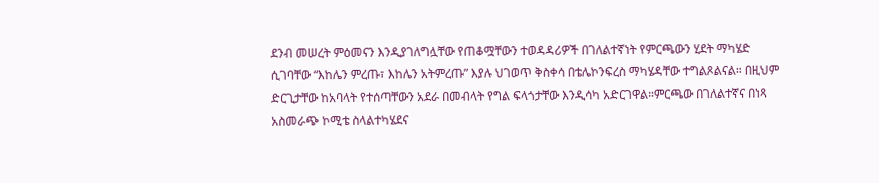ደንብ መሠረት ምዕመናን እንዲያገለግሏቸው የጠቆሟቸውን ተወዳዳሪዎች በገለልተኛነት የምርጫውን ሂደት ማካሄድ ሲገባቸው “እከሌን ምረጡ፣ እከሌን አትምረጡ” እያሉ ህገወጥ ቅስቀሳ በቴሌኮንፍረስ ማካሄዳቸው ተግልጾልናል። በዚህም ድርጊታቸው ከአባላት የተሰጣቸውን አደራ በመብላት የግል ፍላጎታቸው እንዲሳካ አድርገዋል።ምርጫው በገለልተኛና በነጻ አስመራጭ ኮሚቴ ስላልተካሄደና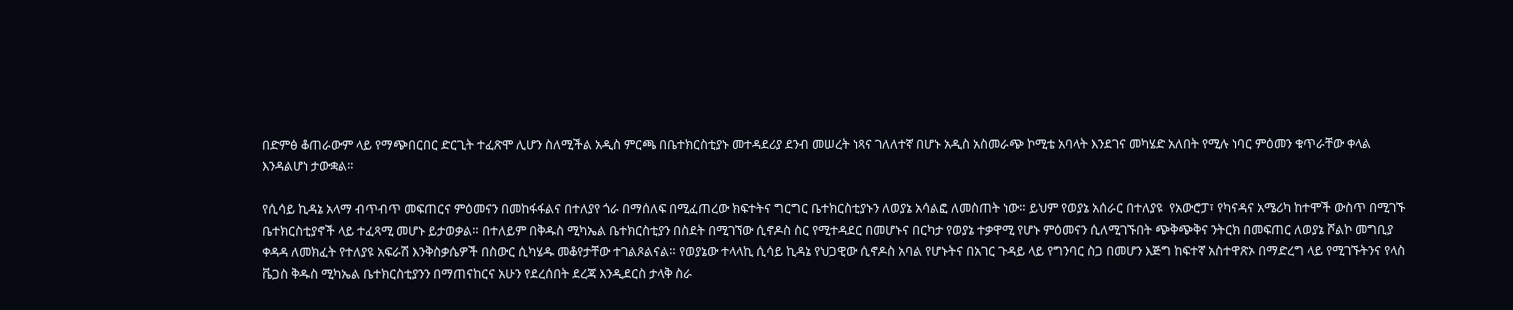በድምፅ ቆጠራውም ላይ የማጭበርበር ድርጊት ተፈጽሞ ሊሆን ስለሚችል አዲስ ምርጫ በቤተክርስቲያኑ መተዳደሪያ ደንብ መሠረት ነጻና ገለለተኛ በሆኑ አዲስ አስመራጭ ኮሚቴ አባላት እንደገና መካሄድ አለበት የሚሉ ነባር ምዕመን ቁጥራቸው ቀላል እንዳልሆነ ታውቋል።

የሲሳይ ኪዳኔ አላማ ብጥብጥ መፍጠርና ምዕመናን በመከፋፋልና በተለያየ ጎራ በማሰለፍ በሚፈጠረው ክፍተትና ግርግር ቤተክርስቲያኑን ለወያኔ አሳልፎ ለመስጠት ነው። ይህም የወያኔ አሰራር በተለያዩ  የአውሮፓ፣ የካናዳና አሜሪካ ከተሞች ውስጥ በሚገኙ ቤተክርስቲያኖች ላይ ተፈጻሚ መሆኑ ይታወቃል። በተለይም በቅዱስ ሚካኤል ቤተክርስቲያን በስደት በሚገኘው ሲኖዶስ ስር የሚተዳደር በመሆኑና በርካታ የወያኔ ተቃዋሚ የሆኑ ምዕመናን ሲለሚገኙበት ጭቅጭቅና ንትርክ በመፍጠር ለወያኔ ሾልኮ መግቢያ ቀዳዳ ለመክፈት የተለያዩ አፍራሽ እንቅስቃሴዎች በስውር ሲካሄዱ መቆየታቸው ተገልጾልናል። የወያኔው ተላላኪ ሲሳይ ኪዳኔ የህጋዊው ሲኖዶስ አባል የሆኑትና በአገር ጉዳይ ላይ የግንባር ስጋ በመሆን እጅግ ከፍተኛ አስተዋጽኦ በማድረግ ላይ የሚገኙትንና የላስ ቬጋስ ቅዱስ ሚካኤል ቤተክርስቲያንን በማጠናከርና አሁን የደረሰበት ደረጃ እንዲደርስ ታላቅ ስራ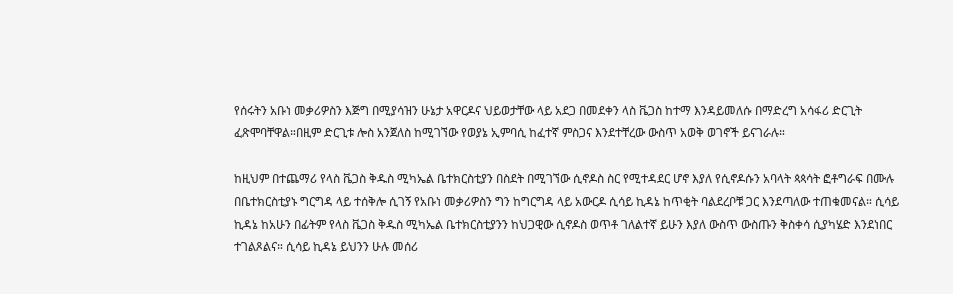የሰሩትን አቡነ መቃሪዎስን እጅግ በሚያሳዝን ሁኔታ አዋርዶና ህይወታቸው ላይ አደጋ በመደቀን ላስ ቬጋስ ከተማ እንዳይመለሱ በማድረግ አሳፋሪ ድርጊት ፈጽሞባቸዋል።በዚም ድርጊቱ ሎስ አንጀለስ ከሚገኘው የወያኔ ኢምባሲ ከፈተኛ ምስጋና እንደተቸረው ውስጥ አወቅ ወገኖች ይናገራሉ።

ከዚህም በተጨማሪ የላስ ቬጋስ ቅዱስ ሚካኤል ቤተክርስቲያን በስደት በሚገኘው ሲኖዶስ ስር የሚተዳደር ሆኖ እያለ የሲኖዶሱን አባላት ጳጳሳት ፎቶግራፍ በሙሉ በቤተክርስቲያኑ ግርግዳ ላይ ተሰቅሎ ሲገኝ የአቡነ መቃሪዎስን ግን ከግርግዳ ላይ አውርዶ ሲሳይ ኪዳኔ ከጥቂት ባልደረቦቹ ጋር እንደጣለው ተጠቁመናል። ሲሳይ ኪዳኔ ከአሁን በፊትም የላስ ቬጋስ ቅዱስ ሚካኤል ቤተክርስቲያንን ከህጋዊው ሲኖዶስ ወጥቶ ገለልተኛ ይሁን እያለ ውስጥ ውስጡን ቅስቀሳ ሲያካሄድ እንደነበር ተገልጾልና። ሲሳይ ኪዳኔ ይህንን ሁሉ መሰሪ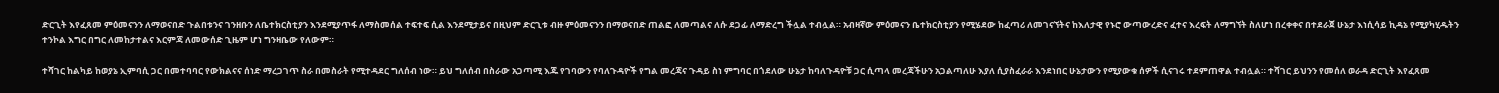ድርጊት እየፈጸመ ምዕመናንን ለማወናበድ ጉልበቱንና ገንዘቡን ለቤተክርስቲያን እንደሚያጥፋ ለማስመሰል ተፍተፍ ሲል እንደሚታይና በዚህም ድርጊቱ ብዙ ምዕመናንን በማወናበድ ጠልፎ ለመጣልና ለሱ ደጋፊ ለማድረግ ችሏል ተብሏል። አብዛኛው ምዕመናን ቤተክርስቲያን የሚሄደው ከፈጣሪ ለመገናኘትና ከእለታዊ የኑሮ ውጣውረድና ፈተና እረፍት ለማግኘት ስለሆነ በረቀቀና በተደራጀ ሁኔታ እነሲሳይ ኪዳኔ የሚያካሂዱትን ተንኮል እግር በግር ለመከታተልና እርምጃ ለመውሰድ ጊዜም ሆነ ግንዛቤው የለውም።

ተሻገር ከልካይ ከወያኔ ኢምባሲ ጋር በመተባባር የውክልናና ሰነድ ማረጋገጥ ስራ በመስራት የሚተዳደር ግለሰብ ነው። ይህ ግለሰብ በስራው አጋጣሚ እጁ የገባውን የባለጉዳዮች የግል መረጃና ጉዳይ ስነ ምግባር በጎደለው ሁኔታ ከባለጉዳዮቹ ጋር ሲጣላ መረጃችሁን አጋልጣለሁ እያለ ሲያስፈራራ እንደነበር ሁኔታውን የሚያውቁ ሰዎች ሲናገሩ ተደምጠዋል ተብሏል። ተሻገር ይህንን የመሰለ ወራዳ ድርጊት እየፈጸመ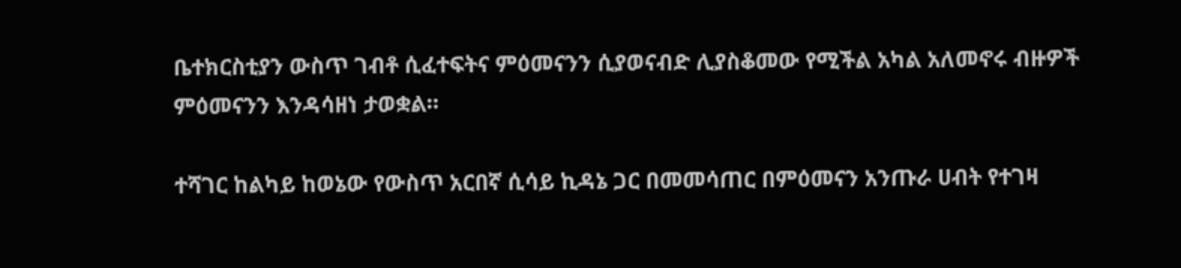ቤተክርስቲያን ውስጥ ገብቶ ሲፈተፍትና ምዕመናንን ሲያወናብድ ሊያስቆመው የሚችል አካል አለመኖሩ ብዙዎች ምዕመናንን እንዳሳዘነ ታወቋል።

ተሻገር ከልካይ ከወኔው የውስጥ አርበኛ ሲሳይ ኪዳኔ ጋር በመመሳጠር በምዕመናን አንጡራ ሀብት የተገዛ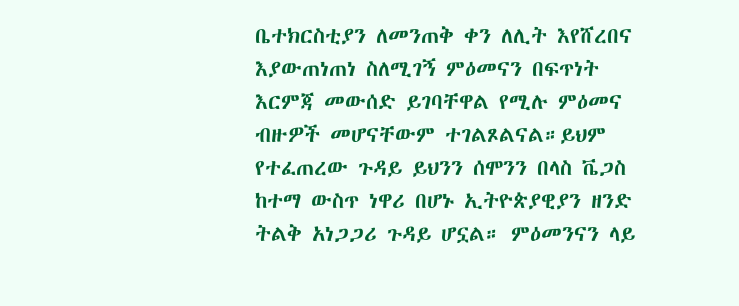ቤተክርስቲያን ለመንጠቅ ቀን ለሊት እየሸረበና እያውጠነጠነ ስለሚገኝ ምዕመናን በፍጥነት እርምጃ መውሰድ ይገባቸዋል የሚሉ ምዕመና ብዙዎች መሆናቸውም ተገልጾልናል።ይህም የተፈጠረው ጉዳይ ይህንን ሰሞንን በላስ ቬጋስ ከተማ ውስጥ ነዋሪ በሆኑ ኢትዮጵያዊያን ዘንድ ትልቅ አነጋጋሪ ጉዳይ ሆኗል። ምዕመንናን ላይ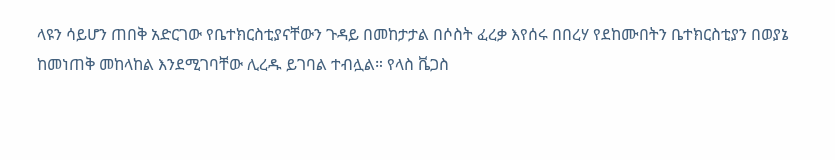ላዩን ሳይሆን ጠበቅ አድርገው የቤተክርስቲያናቸውን ጉዳይ በመከታታል በሶስት ፈረቃ እየሰሩ በበረሃ የደከሙበትን ቤተክርስቲያን በወያኔ ከመነጠቅ መከላከል እንደሚገባቸው ሊረዱ ይገባል ተብሏል። የላስ ቬጋስ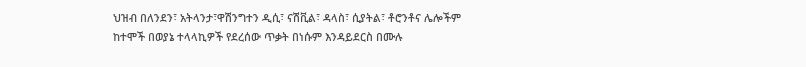ህዝብ በለንደን፣ አትላንታ፣ዋሽንግተን ዲሲ፣ ናሽቪል፣ ዳላስ፣ ሲያትል፣ ቶሮንቶና ሌሎችም ከተሞች በወያኔ ተላላኪዎች የደረሰው ጥቃት በነሱም እንዳይደርስ በሙሉ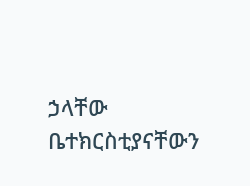ኃላቸው ቤተክርስቲያናቸውን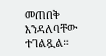መጠበቅ እንዳለባቸው ተገልጿል።